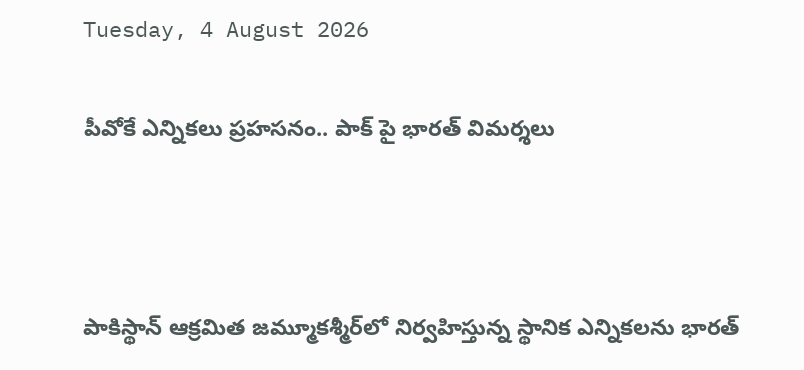Tuesday, 4 August 2026

పీవోకే ఎన్నికలు ప్రహసనం.. పాక్ పై భారత్ విమర్శలు



పాకిస్థాన్ ఆక్రమిత జమ్మూకశ్మీర్‌లో నిర్వహిస్తున్న స్థానిక ఎన్నికలను భారత్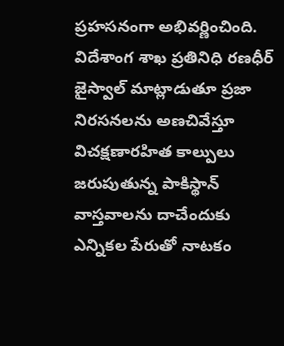ప్రహసనంగా అభివర్ణించింది. విదేశాంగ శాఖ ప్రతినిధి రణధీర్ జైస్వాల్ మాట్లాడుతూ ప్రజా నిరసనలను అణచివేస్తూ విచక్షణారహిత కాల్పులు జరుపుతున్న పాకిస్థాన్ వాస్తవాలను దాచేందుకు ఎన్నికల పేరుతో నాటకం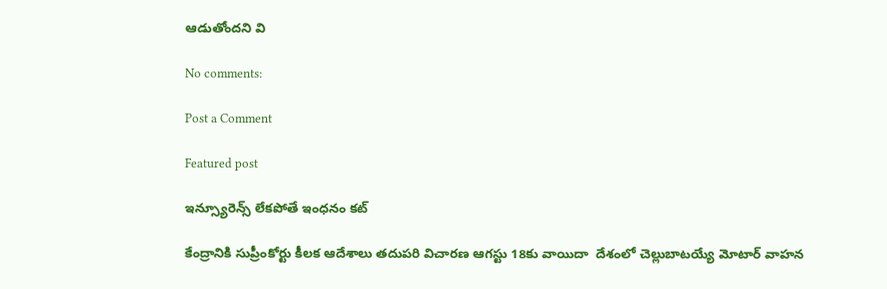ఆడుతోందని వి

No comments:

Post a Comment

Featured post

ఇన్స్యూరెన్స్ లేకపోతే ఇంధనం కట్

కేంద్రానికి సుప్రీంకోర్టు కీలక ఆదేశాలు తదుపరి విచారణ ఆగస్టు 18కు వాయిదా  దేశంలో చెల్లుబాటయ్యే మోటార్ వాహన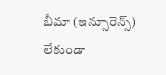బీమా (ఇన్సూరెన్స్) లేకుండా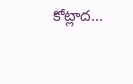కోట్లాద...